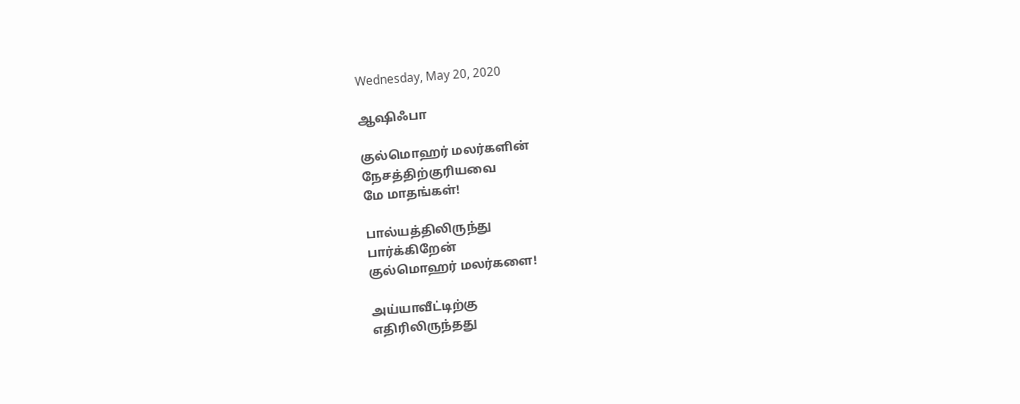Wednesday, May 20, 2020

ஆஷிஃபா

குல்மொஹர் மலர்களின்
நேசத்திற்குரியவை
மே மாதங்கள்!

பால்யத்திலிருந்து
பார்க்கிறேன்
குல்மொஹர் மலர்களை!

அய்யாவீட்டிற்கு
எதிரிலிருந்தது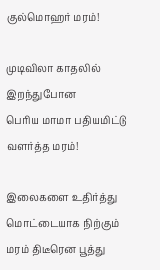குல்மொஹர் மரம்!

முடிவிலா காதலில்
இறந்துபோன
பெரிய மாமா பதியமிட்டு
வளர்த்த மரம்!

இலைகளை உதிர்த்து
மொட்டையாக நிற்கும்
மரம் திடீரென பூத்து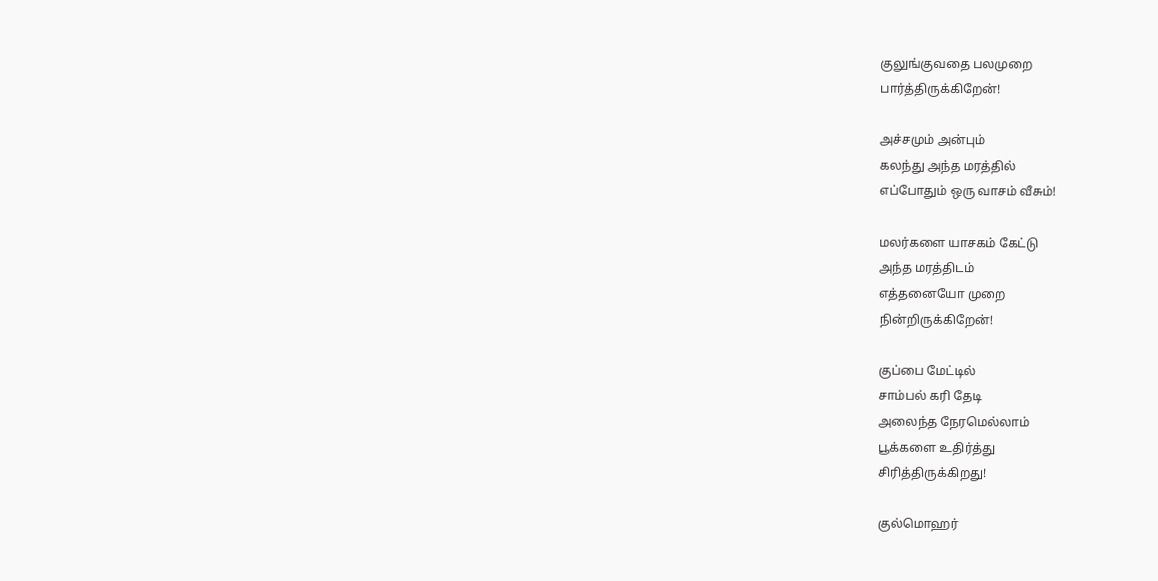குலுங்குவதை பலமுறை
பார்த்திருக்கிறேன்!

அச்சமும் அன்பும்
கலந்து அந்த மரத்தில்
எப்போதும் ஒரு வாசம் வீசும்!

மலர்களை யாசகம் கேட்டு
அந்த மரத்திடம்
எத்தனையோ முறை
நின்றிருக்கிறேன்!

குப்பை மேட்டில்
சாம்பல் கரி தேடி
அலைந்த நேரமெல்லாம்
பூக்களை உதிர்த்து
சிரித்திருக்கிறது!

குல்மொஹர்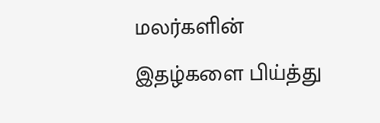மலர்களின்
இதழ்களை பிய்த்து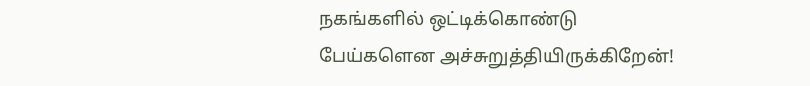நகங்களில் ஒட்டிக்கொண்டு
பேய்களென அச்சுறுத்தியிருக்கிறேன்!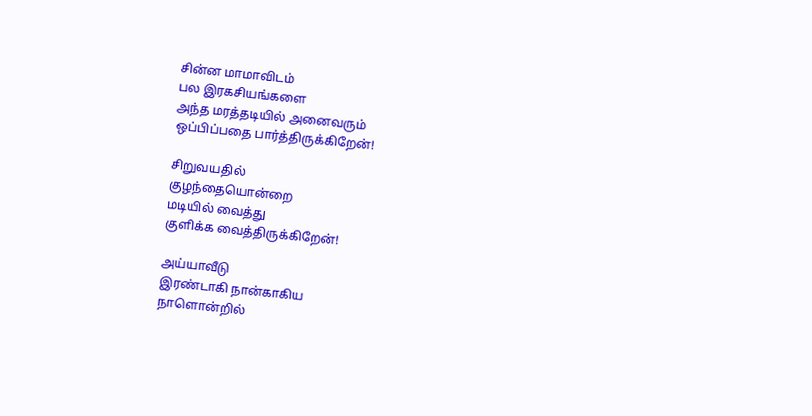சின்ன மாமாவிடம்
பல இரகசியங்களை
அந்த மரத்தடியில் அனைவரும்
ஒப்பிப்பதை பார்த்திருக்கிறேன்!

சிறுவயதில்
குழந்தையொன்றை
மடியில் வைத்து
குளிக்க வைத்திருக்கிறேன்!

அய்யாவீடு
இரண்டாகி நான்காகிய
நாளொன்றில்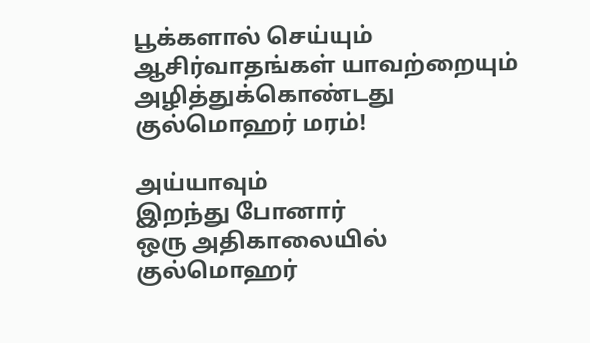பூக்களால் செய்யும்
ஆசிர்வாதங்கள் யாவற்றையும் அழித்துக்கொண்டது
குல்மொஹர் மரம்!

அய்யாவும்
இறந்து போனார்
ஒரு அதிகாலையில்
குல்மொஹர்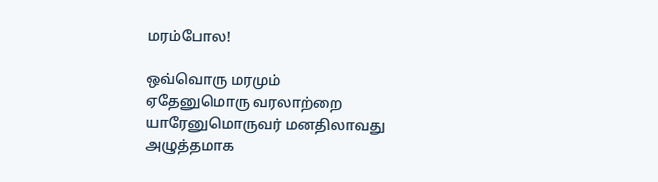மரம்போல!

ஒவ்வொரு மரமும்
ஏதேனுமொரு வரலாற்றை
யாரேனுமொருவர் மனதிலாவது
அழுத்தமாக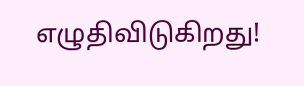எழுதிவிடுகிறது!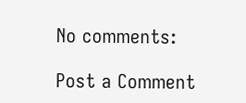No comments:

Post a Comment